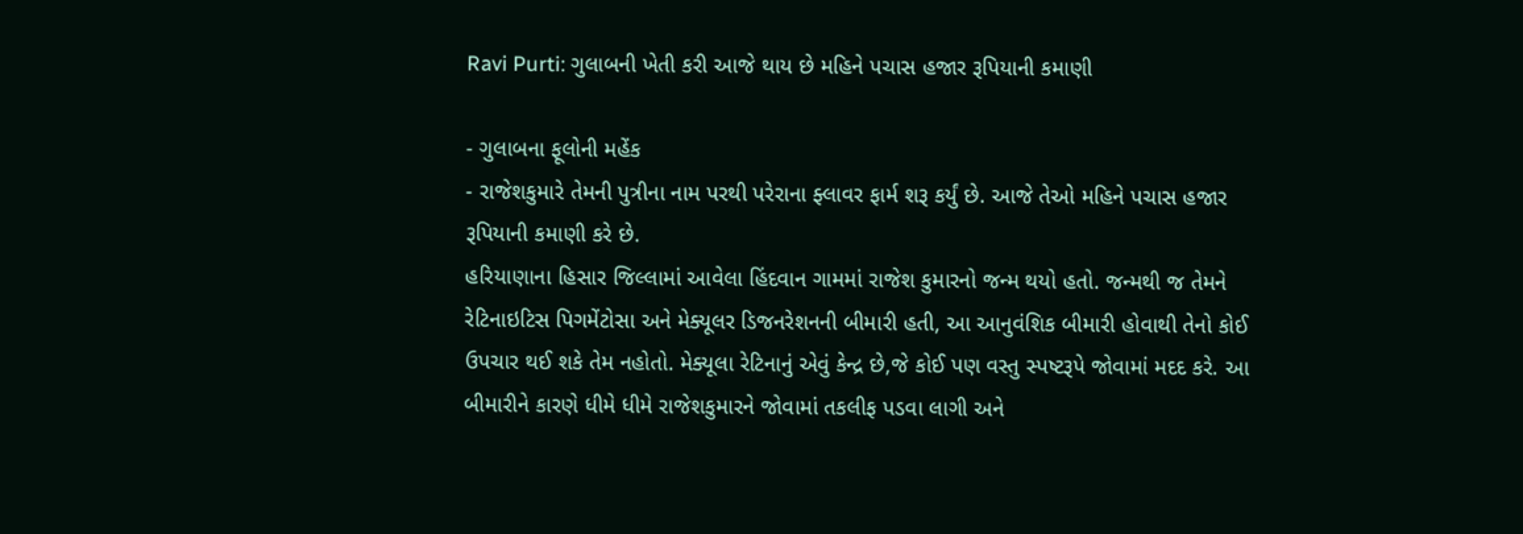Ravi Purti: ગુલાબની ખેતી કરી આજે થાય છે મહિને પચાસ હજાર રૂપિયાની કમાણી

- ગુલાબના ફૂલોની મહેંક
- રાજેશકુમારે તેમની પુત્રીના નામ પરથી પરેરાના ફ્લાવર ફાર્મ શરૂ કર્યું છે. આજે તેઓ મહિને પચાસ હજાર રૂપિયાની કમાણી કરે છે.
હરિયાણાના હિસાર જિલ્લામાં આવેલા હિંદવાન ગામમાં રાજેશ કુમારનો જન્મ થયો હતો. જન્મથી જ તેમને રેટિનાઇટિસ પિગમેંટોસા અને મેક્યૂલર ડિજનરેશનની બીમારી હતી, આ આનુવંશિક બીમારી હોવાથી તેનો કોઈ ઉપચાર થઈ શકે તેમ નહોતો. મેક્યૂલા રેટિનાનું એવું કેન્દ્ર છે,જે કોઈ પણ વસ્તુ સ્પષ્ટરૂપે જોવામાં મદદ કરે. આ બીમારીને કારણે ધીમે ધીમે રાજેશકુમારને જોવામાં તકલીફ પડવા લાગી અને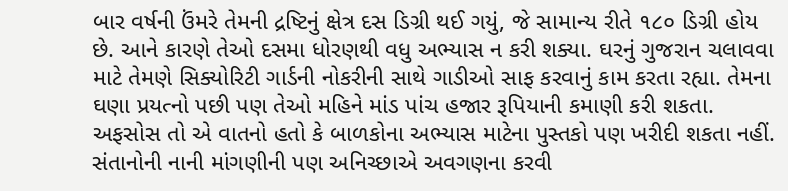બાર વર્ષની ઉંમરે તેમની દ્રષ્ટિનું ક્ષેત્ર દસ ડિગ્રી થઈ ગયું, જે સામાન્ય રીતે ૧૮૦ ડિગ્રી હોય છે. આને કારણે તેઓ દસમા ધોરણથી વધુ અભ્યાસ ન કરી શક્યા. ઘરનું ગુજરાન ચલાવવા માટે તેમણે સિક્યોરિટી ગાર્ડની નોકરીની સાથે ગાડીઓ સાફ કરવાનું કામ કરતા રહ્યા. તેમના ઘણા પ્રયત્નો પછી પણ તેઓ મહિને માંડ પાંચ હજાર રૂપિયાની કમાણી કરી શકતા. અફસોસ તો એ વાતનો હતો કે બાળકોના અભ્યાસ માટેના પુસ્તકો પણ ખરીદી શકતા નહીં. સંતાનોની નાની માંગણીની પણ અનિચ્છાએ અવગણના કરવી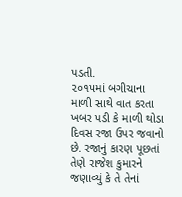પડતી.
૨૦૧૫માં બગીચાના માળી સાથે વાત કરતા ખબર પડી કે માળી થોડા દિવસ રજા ઉપર જવાનો છે. રજાનું કારણ પૂછતાં તેણે રાજેશ કુમારને જણાવ્યું કે તે તેનાં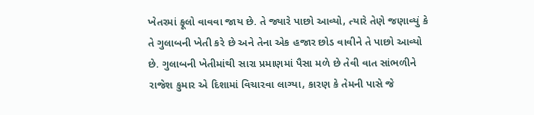ખેતરમાં ફૂલો વાવવા જાય છે. તે જ્યારે પાછો આવ્યો, ત્યારે તેણે જણાવ્યું કે તે ગુલાબની ખેતી કરે છે અને તેના એક હજાર છોડ વાવીને તે પાછો આવ્યો છે. ગુલાબની ખેતીમાંથી સારા પ્રમાણમાં પૈસા મળે છે તેવી વાત સાંભળીને રાજેશ કુમાર એ દિશામાં વિચારવા લાગ્યા, કારણ કે તેમની પાસે જે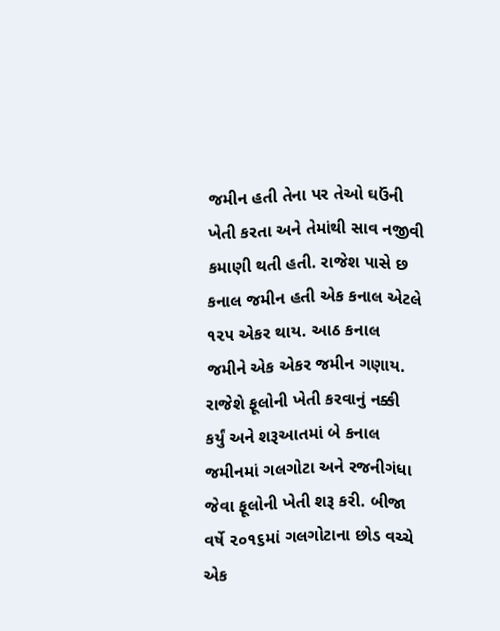જમીન હતી તેના પર તેઓ ઘઉંની ખેતી કરતા અને તેમાંથી સાવ નજીવી કમાણી થતી હતી. રાજેશ પાસે છ કનાલ જમીન હતી એક કનાલ એટલે ૧૨૫ એકર થાય. આઠ કનાલ જમીને એક એકર જમીન ગણાય.
રાજેશે ફૂલોની ખેતી કરવાનું નક્કી કર્યું અને શરૂઆતમાં બે કનાલ જમીનમાં ગલગોટા અને રજનીગંધા જેવા ફૂલોની ખેતી શરૂ કરી. બીજા વર્ષે ૨૦૧૬માં ગલગોટાના છોડ વચ્ચે એક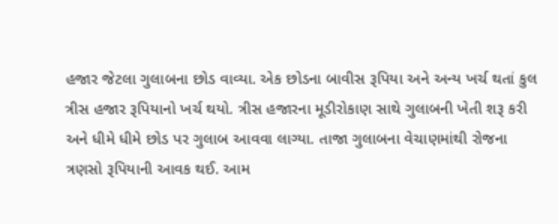હજાર જેટલા ગુલાબના છોડ વાવ્યા. એક છોડના બાવીસ રૂપિયા અને અન્ય ખર્ચ થતાં કુલ ત્રીસ હજાર રૂપિયાનો ખર્ચ થયો. ત્રીસ હજારના મૂડીરોકાણ સાથે ગુલાબની ખેતી શરૂ કરી અને ધીમે ધીમે છોડ પર ગુલાબ આવવા લાગ્યા. તાજા ગુલાબના વેચાણમાંથી રોજના ત્રણસો રૂપિયાની આવક થઈ. આમ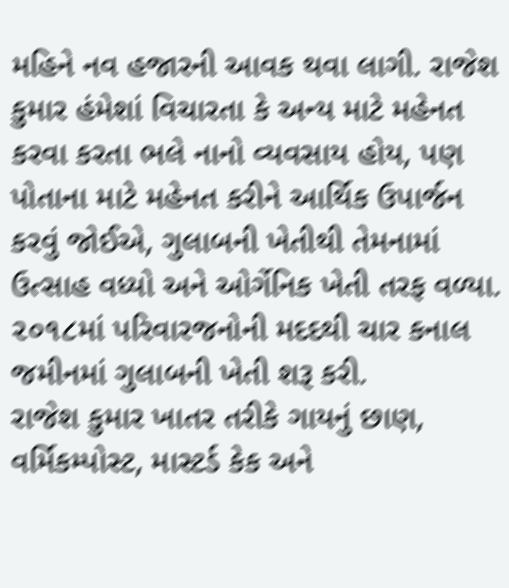મહિને નવ હજારની આવક થવા લાગી. રાજેશ કુમાર હંમેશાં વિચારતા કે અન્ય માટે મહેનત કરવા કરતા ભલે નાનો વ્યવસાય હોય, પણ પોતાના માટે મહેનત કરીને આર્થિક ઉપાર્જન કરવું જોઈએ, ગુલાબની ખેતીથી તેમનામાં ઉત્સાહ વધ્યો અને ઓર્ગેનિક ખેતી તરફ વળ્યા. ૨૦૧૮માં પરિવારજનોની મદદથી ચાર કનાલ જમીનમાં ગુલાબની ખેતી શરૂ કરી.
રાજેશ કુમાર ખાતર તરીકે ગાયનું છાણ, વર્મિકમ્પોસ્ટ, માસ્ટર્ડ કેક અને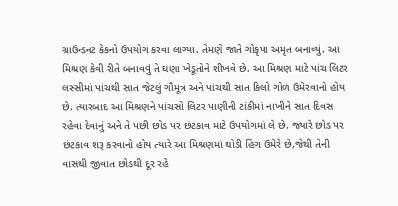ગ્રાઉન્ડનટ કેકનો ઉપયોગ કરવા લાગ્યા. તેમણે જાતે ગોકૃપા અમૃત બનાવ્યું. આ મિશ્રણ કેવી રીતે બનાવવું તે ઘણા ખેડૂતોને શીખવે છે. આ મિશ્રણ માટે પાંચ લિટર લસ્સીમાં પાંચથી સાત જેટલું ગૌમૂત્ર અને પાંચથી સાત કિલો ગોળ ઉમેરવાનો હોય છે. ત્યારબાદ આ મિશ્રણને પાંચસો લિટર પાણીની ટાંકીમાં નાખીને સાત દિવસ રહેવા દેવાનું અને તે પછી છોડ પર છંટકાવ માટે ઉપયોગમાં લે છે. જ્યારે છોડ પર છંટકાવ શરૂ કરવાનો હોય ત્યારે આ મિશ્રણમાં થોડી હિંગ ઉમેરે છે,જેથી તેની વાસથી જીવાત છોડથી દૂર રહે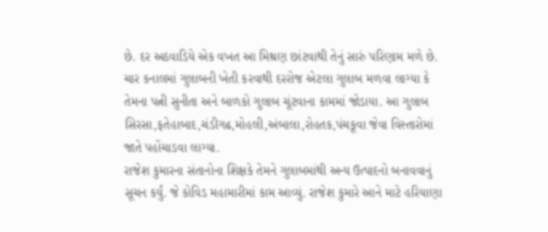છે. દર અઠવાડિયે એક વખત આ મિશ્રણ છાંટવાથી તેનું સારું પરિણામ મળે છે. ચાર કનાલમાં ગુલાબની ખેતી કરવાથી દરરોજ એટલા ગુલાબ મળવા લાગ્યા કે તેમના પત્ની સુનીતા અને બાળકો ગુલાબ ચૂંટવાના કામમાં જોડાયા. આ ગુલાબ સિરસા,ફતેહાબાદ,ચંડીગઢ,મોહલી,અંબાલા,રોહતક,પંચકૂવા જેવા વિસ્તારોમાં જાતે પહોંચાડવા લાગ્યા.
રાજેશ કુમારના સંતાનોના શિક્ષકે તેમને ગુલાબમાંથી અન્ય ઉત્પાદનો બનાવવાનું સૂચન કર્યું. જે કોવિડ મહામારીમાં કામ આવ્યું. રાજેશ કુમારે આને માટે હરિયાણા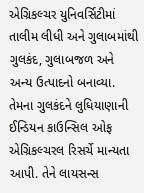એગ્રિકલ્ચર યુનિવર્સિટીમાં તાલીમ લીધી અને ગુલાબમાંથી ગુલકંદ, ગુલાબજળ અને અન્ય ઉત્પાદનો બનાવ્યા. તેમના ગુલકંદને લુધિયાણાની ઈન્ડિયન કાઉન્સિલ ઓફ એગ્રિકલ્ચરલ રિસર્ચે માન્યતા આપી. તેને લાયસન્સ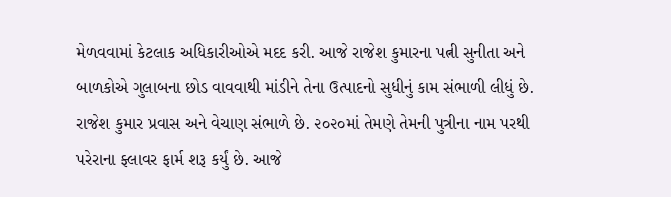મેળવવામાં કેટલાક અધિકારીઓએ મદદ કરી. આજે રાજેશ કુમારના પત્ની સુનીતા અને બાળકોએ ગુલાબના છોડ વાવવાથી માંડીને તેના ઉત્પાદનો સુધીનું કામ સંભાળી લીધું છે. રાજેશ કુમાર પ્રવાસ અને વેચાણ સંભાળે છે. ૨૦૨૦માં તેમણે તેમની પુત્રીના નામ પરથી પરેરાના ફ્લાવર ફાર્મ શરૂ કર્યું છે. આજે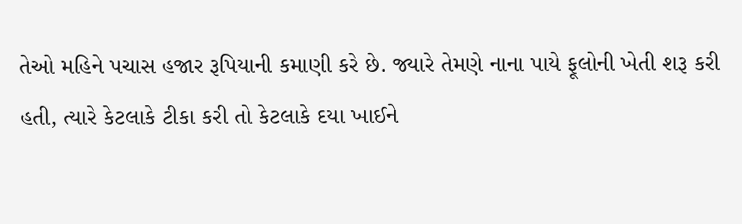તેઓ મહિને પચાસ હજાર રૂપિયાની કમાણી કરે છે. જ્યારે તેમણે નાના પાયે ફૂલોની ખેતી શરૂ કરી હતી, ત્યારે કેટલાકે ટીકા કરી તો કેટલાકે દયા ખાઈને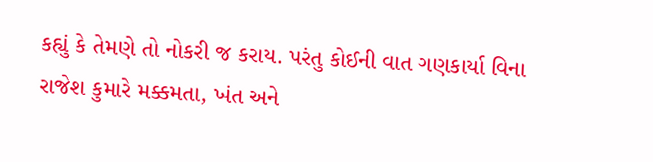કહ્યું કે તેમણે તો નોકરી જ કરાય. પરંતુ કોઈની વાત ગણકાર્યા વિના રાજેશ કુમારે મક્કમતા, ખંત અને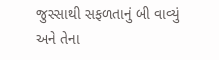જુસ્સાથી સફળતાનું બી વાવ્યું અને તેના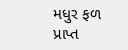મધુર ફળ પ્રાપ્ત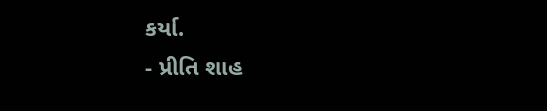કર્યા.
- પ્રીતિ શાહ